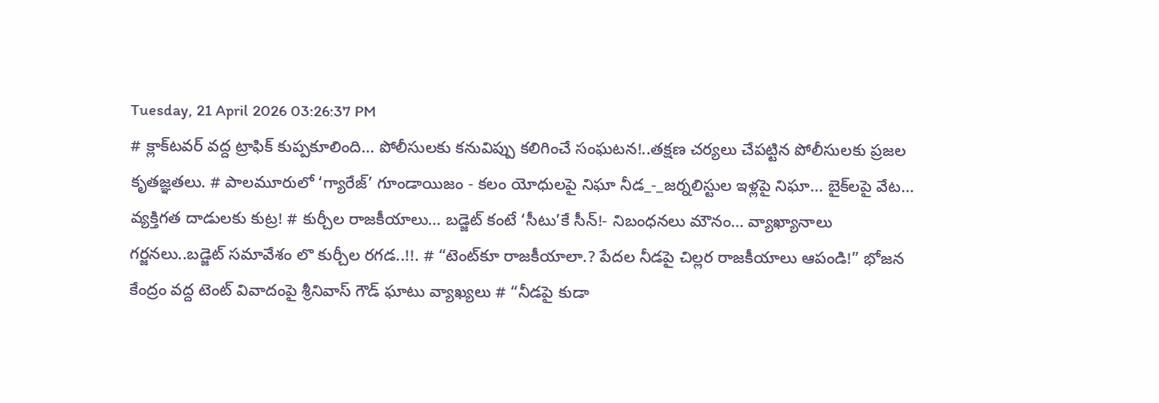Tuesday, 21 April 2026 03:26:37 PM
# క్లాక్‌టవర్ వద్ద ట్రాఫిక్ కుప్పకూలింది… పోలీసులకు కనువిప్పు కలిగించే సంఘటన!..తక్షణ చర్యలు చేపట్టిన పోలీసులకు ప్రజల కృతజ్ఞతలు. # పాలమూరులో ‘గ్యారేజ్’ గూండాయిజం - కలం యోధులపై నిఘా నీడ_-_జర్నలిస్టుల ఇళ్లపై నిఘా… బైక్‌లపై వేట… వ్యక్తిగత దాడులకు కుట్ర! # కుర్చీల రాజకీయాలు… బడ్జెట్ కంటే ‘సీటు’కే సీన్!- నిబంధనలు మౌనం… వ్యాఖ్యానాలు గర్జనలు..బడ్జెట్ సమావేశం లొ కుర్చీల రగడ..!!. # “టెంట్‌కూ రాజకీయాలా.? పేదల నీడపై చిల్లర రాజకీయాలు ఆపండి!” భోజన కేంద్రం వద్ద టెంట్ వివాదంపై శ్రీనివాస్ గౌడ్ ఘాటు వ్యాఖ్యలు # “నీడపై కుడా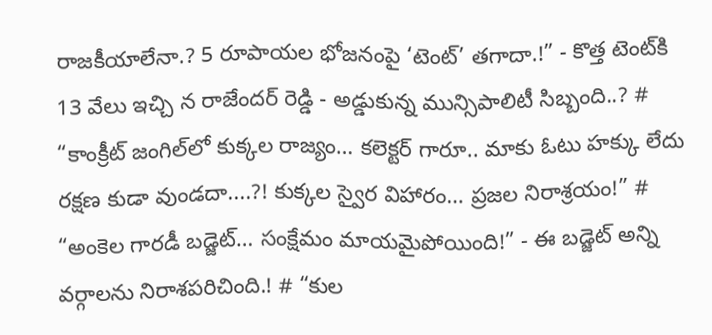రాజకీయాలేనా.? 5 రూపాయల భోజనంపై ‘టెంట్’ తగాదా.!” - కొత్త టెంట్‌కి 13 వేలు ఇచ్చి న రాజేందర్ రెడ్డి - అడ్డుకున్న మున్సిపాలిటీ సిబ్బంది..? # “కాంక్రీట్ జంగిల్‌లో కుక్కల రాజ్యం… కలెక్టర్ గారూ.. మాకు ఓటు హక్కు లేదు రక్షణ కుడా వుండదా....?! కుక్కల స్వైర విహారం… ప్రజల నిరాశ్రయం!” # “అంకెల గారడీ బడ్జెట్… సంక్షేమం మాయమైపోయింది!” - ఈ బడ్జెట్ అన్ని వర్గాలను నిరాశపరిచింది.! # “కుల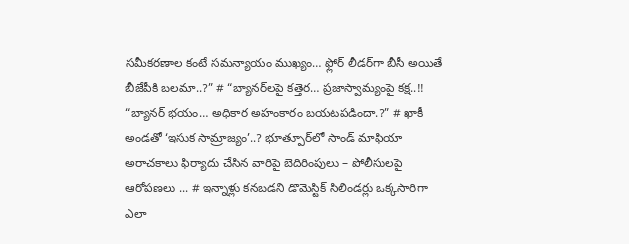సమీకరణాల కంటే సమన్యాయం ముఖ్యం… ఫ్లోర్ లీడర్‌గా బీసీ అయితే బీజేపీకి బలమా..?” # “బ్యానర్‌లపై కత్తెర… ప్రజాస్వామ్యంపై కక్ష..!! “బ్యానర్ భయం… అధికార అహంకారం బయటపడిందా.?” # ఖాకీ అండతో ‘ఇసుక సామ్రాజ్యం’..? భూత్పూర్‌లో సాండ్ మాఫియా అరాచకాలు ఫిర్యాదు చేసిన వారిపై బెదిరింపులు – పోలీసులపై ఆరోపణలు ... # ఇన్నాళ్లు కనబడని డొమెస్టిక్ సిలిండర్లు ఒక్కసారిగా ఎలా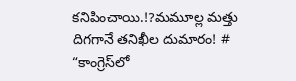కనిపించాయి.!?మమూల్ల మత్తు దిగగానే తనిఖీల దుమారం! # “కాంగ్రెస్‌లో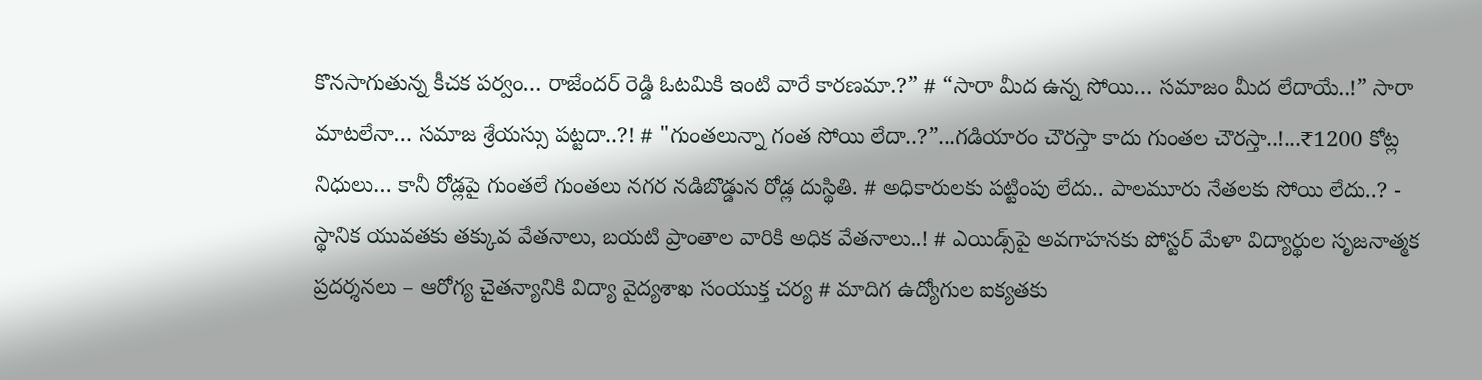కొనసాగుతున్న కీచక పర్వం… రాజేందర్ రెడ్డి ఓటమికి ఇంటి వారే కారణమా.?” # “సారా మీద ఉన్న సోయి… సమాజం మీద లేదాయే..!” సారా మాటలేనా… సమాజ శ్రేయస్సు పట్టదా..?! # "గుంతలున్నా గంత సోయి లేదా..?”...గడియారం చౌరస్తా కాదు గుంతల చౌరస్తా..!...₹1200 కోట్ల నిధులు… కానీ రోడ్లపై గుంతలే గుంతలు నగర నడిబొడ్డున రోడ్ల దుస్థితి. # అధికారులకు పట్టింపు లేదు.. పాలమూరు నేతలకు సోయి లేదు..? - స్థానిక యువతకు తక్కువ వేతనాలు, బయటి ప్రాంతాల వారికి అధిక వేతనాలు..! # ఎయిడ్స్‌పై అవగాహనకు పోస్టర్ మేళా విద్యార్థుల సృజనాత్మక ప్రదర్శనలు – ఆరోగ్య చైతన్యానికి విద్యా వైద్యశాఖ సంయుక్త చర్య # మాదిగ ఉద్యోగుల ఐక్యతకు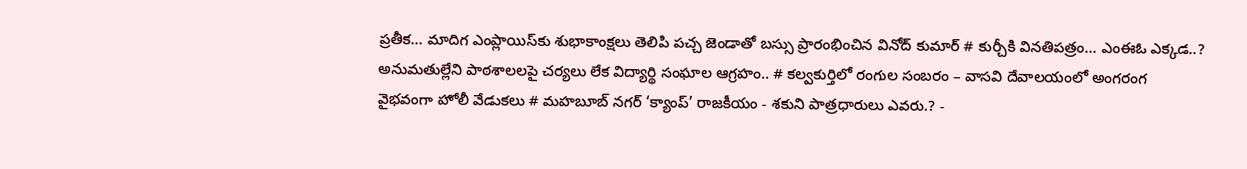ప్రతీక… మాదిగ ఎంప్లాయిస్‌కు శుభాకాంక్షలు తెలిపి పచ్చ జెండాతో బస్సు ప్రారంభించిన వినోద్ కుమార్ # కుర్చీకి వినతిపత్రం… ఎంఈఓ ఎక్కడ..? అనుమతుల్లేని పాఠశాలలపై చర్యలు లేక విద్యార్థి సంఘాల ఆగ్రహం.. # కల్వకుర్తిలో రంగుల సంబరం – వాసవి దేవాలయంలో అంగరంగ వైభవంగా హోలీ వేడుకలు # మహబూబ్ నగర్ ‘క్యాంప్’ రాజకీయం - శకుని పాత్రధారులు ఎవరు.? -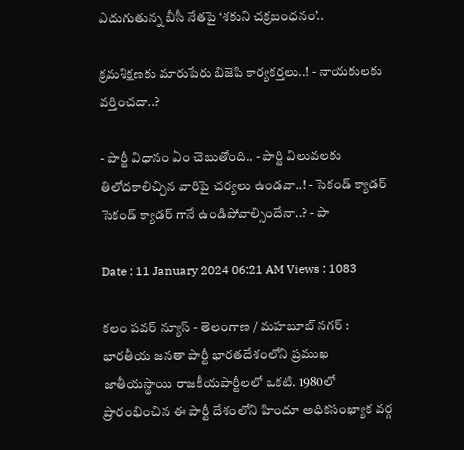ఎదుగుతున్న బీసీ నేతపై ‘శకుని చక్రబంధనం’..

క్రమశిక్షణకు మారుపేరు బిజెపి కార్యకర్తలు..! - నాయకులకు వర్తించదా..?

- పార్టీ విధానం ఏం చెబుతోంది.. - పార్టి విలువలకు తిలోదకాలిచ్చిన వారిపై చర్యలు ఉండవా..! - సెకండ్ క్యాడర్ సెకండ్ క్యాడర్ గానే ఉండిపోవాల్సిందేనా..? - పా

Date : 11 January 2024 06:21 AM Views : 1083

కలం పవర్ న్యూస్ - తెలంగాణ / మహబూబ్ నగర్ : భారతీయ జనతా పార్టీ భారతదేశంలోని ప్రముఖ జాతీయస్థాయి రాజకీయపార్టీలలో ఒకటి. 1980లో ప్రారంభించిన ఈ పార్టీ దేశంలోని హిందూ అధికసంఖ్యాక వర్గ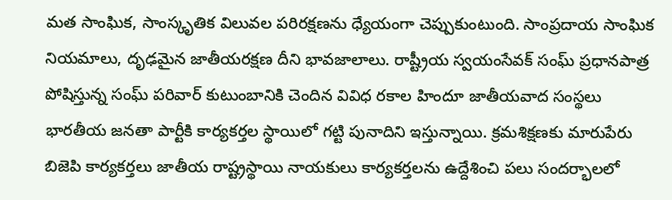మత సాంఘిక, సాంస్కృతిక విలువల పరిరక్షణను ధ్యేయంగా చెప్పుకుంటుంది. సాంప్రదాయ సాంఘిక నియమాలు, దృఢమైన జాతీయరక్షణ దీని భావజాలాలు. రాష్ట్రీయ స్వయంసేవక్ సంఘ్ ప్రధానపాత్ర పోషిస్తున్న సంఘ్ పరివార్ కుటుంబానికి చెందిన వివిధ రకాల హిందూ జాతీయవాద సంస్థలు భారతీయ జనతా పార్టీకి కార్యకర్తల స్థాయిలో గట్టి పునాదిని ఇస్తున్నాయి. క్రమశిక్షణకు మారుపేరు బిజెపి కార్యకర్తలు జాతీయ రాష్ట్రస్థాయి నాయకులు కార్యకర్తలను ఉద్దేశించి పలు సందర్భాలలో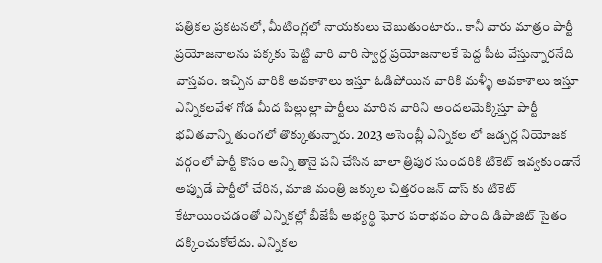పత్రికల ప్రకటనలో, మీటింగ్లలో నాయకులు చెబుతుంటారు.. కానీ వారు మాత్రం పార్టీ ప్రయోజనాలను పక్కకు పెట్టి వారి వారి స్వార్ద ప్రయోజనాలకే పెద్ద పీట వేస్తున్నారనేది వాస్తవం. ఇచ్చిన వారికి అవకాశాలు ఇస్తూ ఓడిపోయిన వారికి మళ్ళీ అవకాశాలు ఇస్తూ ఎన్నికలవేళ గోడ మీద పిల్లుల్లా పార్టీలు మారిన వారిని అందలమెక్కిస్తూ పార్టీ భవితవాన్ని తుంగలో తొక్కుతున్నారు. 2023 అసెంబ్లీ ఎన్నికల లో జడ్చర్ల నియోజక వర్గంలో పార్టీ కొసం అన్ని తానై పని చేసిన బాలా త్రిపుర సుందరికి టికెట్ ఇవ్వకుండానే అప్పుడే పార్టీలో చేరిన, మాజి మంత్రి జక్కుల చిత్తరంజన్ దాస్ కు టికెట్ కేటాయించడంతో ఎన్నికల్లో బీజేపీ అభ్యర్థి ఘోర పరాభవం పొంది డిపాజిట్ సైతం దక్కించుకోలేదు. ఎన్నికల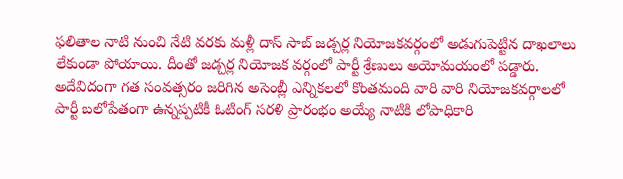ఫలితాల నాటి నుంచి నేటి వరకు మళ్లీ దాస్ సాబ్ జడ్చర్ల నియోజకవర్గంలో అడుగుపెట్టిన దాఖలాలు లేకుండా పోయాయి. దీంతో జడ్చర్ల నియోజక వర్గంలో పార్టీ శ్రేణులు అయోమయంలో పడ్డారు. అదేవిదంగా గత సంవత్సరం జరిగిన అసెంబ్లీ ఎన్నికలలో కొంతమంది వారి వారి నియోజకవర్గాలలో పార్టీ బలోపేతంగా ఉన్నప్పటికీ ఓటింగ్ సరళి ప్రారంభం అయ్యే నాటికి లోపాధికారి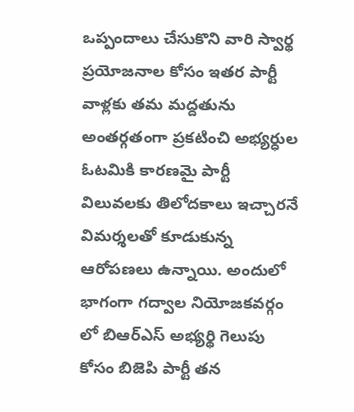ఒప్పందాలు చేసుకొని వారి స్వార్థ ప్రయోజనాల కోసం ఇతర పార్టీ వాళ్లకు తమ మద్దతును అంతర్గతంగా ప్రకటించి అభ్యర్ధుల ఓటమికి కారణమై పార్టీ విలువలకు తిలోదకాలు ఇచ్చారనే విమర్శలతో కూడుకున్న ఆరోపణలు ఉన్నాయి. అందులో భాగంగా గద్వాల నియోజకవర్గం లో బిఆర్ఎస్ అభ్యర్థి గెలుపు కోసం బిజెపి పార్టీ తన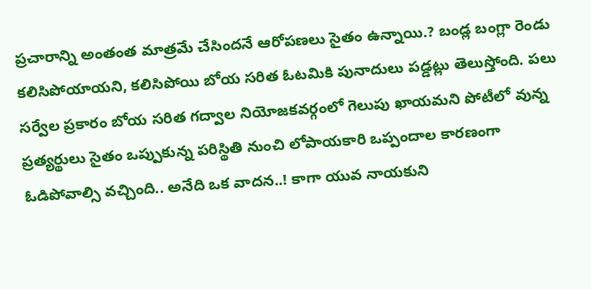ప్రచారాన్ని అంతంత మాత్రమే చేసిందనే ఆరోపణలు సైతం ఉన్నాయి.? బండ్ల బంగ్లా రెండు కలిసిపోయాయని, కలిసిపోయి బోయ సరిత ఓటమికి పునాదులు పడ్డట్లు తెలుస్తోంది. పలు సర్వేల ప్రకారం బోయ సరిత గద్వాల నియోజకవర్గంలో గెలుపు ఖాయమని పోటీలో వున్న ప్రత్యర్థులు సైతం ఒప్పుకున్న పరిస్థితి నుంచి లోపాయకారి ఒప్పందాల కారణంగా ఓడిపోవాల్సి వచ్చింది.. అనేది ఒక వాదన..! కాగా యువ నాయకుని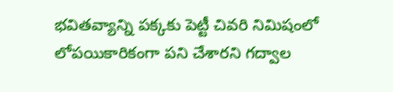భవితవ్యాన్ని పక్కకు పెట్టీ చివరి నిమిషంలో లోపయికారికంగా పని చేశారని గద్వాల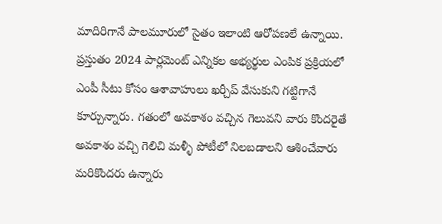మాదిరిగానే పాలమూరులో సైతం ఇలాంటి ఆరోపణలే ఉన్నాయి. ప్రస్తుతం 2024 పార్లమెంట్ ఎన్నికల అభ్యర్థుల ఎంపిక ప్రక్రియలో ఎంపీ సీటు కోసం ఆశావాహులు ఖర్చీప్ వేసుకుని గట్టిగానే కూర్చున్నారు. గతంలో అవకాశం వచ్చిన గెలువని వారు కొందరైతే అవకాశం వచ్చి గెలిచి మళ్ళీ పోటీలో నిలబడాలని ఆశించేవారు మరికొందరు ఉన్నారు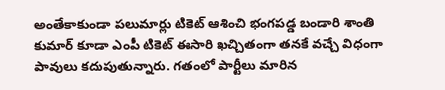అంతేకాకుండా పలుమార్లు టికెట్ ఆశించి భంగపడ్డ బండారి శాంతి కుమార్ కూడా ఎంపీ టికెట్ ఈసారి ఖచ్చితంగా తనకే వచ్చే విధంగా పావులు కదుపుతున్నారు. గతంలో పార్టీలు మారిన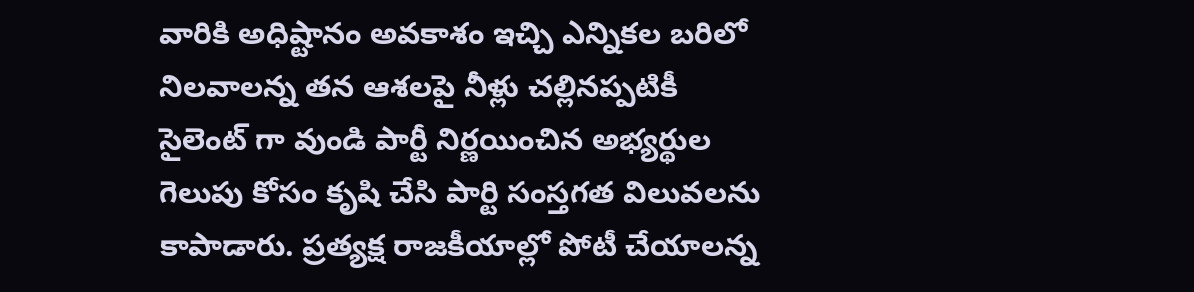వారికి అధిష్టానం అవకాశం ఇచ్చి ఎన్నికల బరిలో నిలవాలన్న తన ఆశలపై నీళ్లు చల్లినప్పటికీ సైలెంట్ గా వుండి పార్టీ నిర్ణయించిన అభ్యర్థుల గెలుపు కోసం కృషి చేసి పార్టి సంస్తగత విలువలను కాపాడారు. ప్రత్యక్ష రాజకీయాల్లో పోటీ చేయాలన్న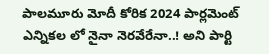పాలమూరు మోదీ కోరిక 2024 పార్లమెంట్ ఎన్నికల లో నైనా నెరవేరేనా..! అని పార్టి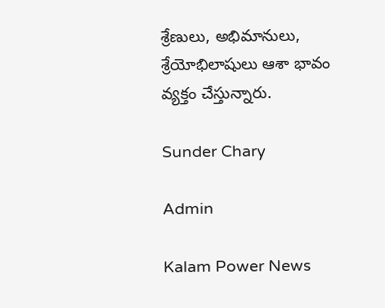శ్రేణులు, అభిమానులు, శ్రేయోభిలాషులు ఆశా భావం వ్యక్తం చేస్తున్నారు.

Sunder Chary

Admin

Kalam Power News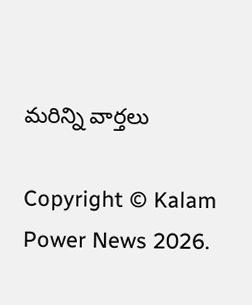మరిన్ని వార్తలు

Copyright © Kalam Power News 2026.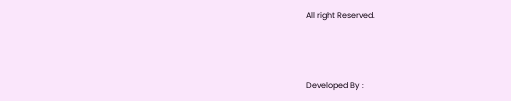All right Reserved.



Developed By :